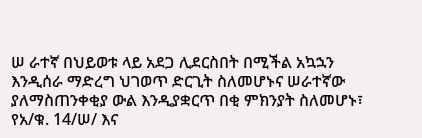ሠ ራተኛ በህይወቱ ላይ አደጋ ሊደርስበት በሚችል አኳኋን እንዲሰራ ማድረግ ህገወጥ ድርጊት ስለመሆኑና ሠራተኛው ያለማስጠንቀቂያ ውል እንዲያቋርጥ በቂ ምክንያት ስለመሆኑ፣ የአ/ቁ. 14/ሠ/ እና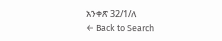አንቀጽ 32/1/ለ
← Back to Search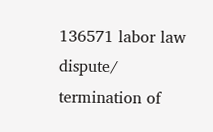136571 labor law dispute/ termination of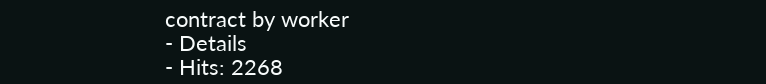contract by worker
- Details
- Hits: 2268